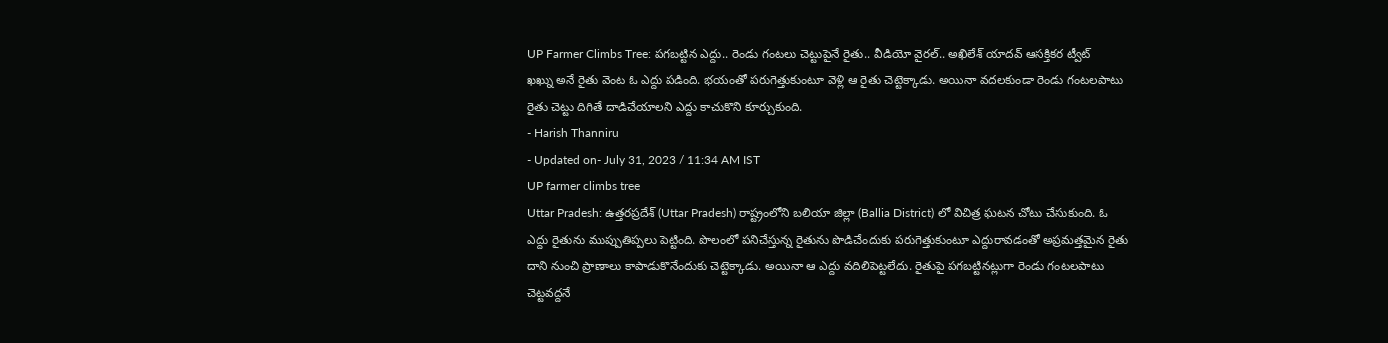UP Farmer Climbs Tree: పగబట్టిన ఎద్దు.. రెండు గంటలు చెట్టుపైనే రైతు.. వీడియో వైరల్.. అఖిలేశ్ యాదవ్ ఆసక్తికర ట్వీట్
ఖఖ్ను అనే రైతు వెంట ఓ ఎద్దు పడింది. భయంతో పరుగెత్తుకుంటూ వెళ్లి ఆ రైతు చెట్టెక్కాడు. అయినా వదలకుండా రెండు గంటలపాటు రైతు చెట్టు దిగితే దాడిచేయాలని ఎద్దు కాచుకొని కూర్చుకుంది.
- Harish Thanniru
- Updated on- July 31, 2023 / 11:34 AM IST
UP farmer climbs tree
Uttar Pradesh: ఉత్తరప్రదేశ్ (Uttar Pradesh) రాష్ట్రంలోని బలియా జిల్లా (Ballia District) లో విచిత్ర ఘటన చోటు చేసుకుంది. ఓ ఎద్దు రైతును ముప్పుతిప్పలు పెట్టింది. పొలంలో పనిచేస్తున్న రైతును పొడిచేందుకు పరుగెత్తుకుంటూ ఎద్దురావడంతో అప్రమత్తమైన రైతు దాని నుంచి ప్రాణాలు కాపాడుకొనేందుకు చెట్టెక్కాడు. అయినా ఆ ఎద్దు వదిలిపెట్టలేదు. రైతుపై పగబట్టినట్లుగా రెండు గంటలపాటు చెట్టవద్దనే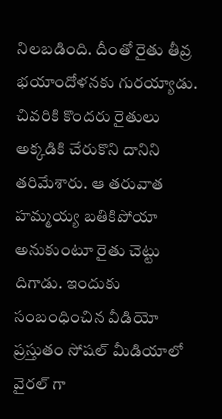నిలబడింది. దీంతో రైతు తీవ్ర భయాందోళనకు గురయ్యాడు. చివరికి కొందరు రైతులు అక్కడికి చేరుకొని దానిని తరిమేశారు. ఆ తరువాత హమ్మయ్య బతికిపోయా అనుకుంటూ రైతు చెట్టు దిగాడు. ఇందుకు సంబంధించిన వీడియో ప్రస్తుతం సోషల్ మీడియాలో వైరల్ గా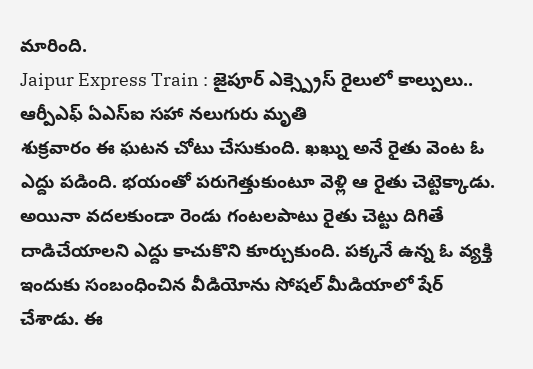మారింది.
Jaipur Express Train : జైపూర్ ఎక్స్ప్రెస్ రైలులో కాల్పులు.. ఆర్పీఎఫ్ ఏఎస్ఐ సహా నలుగురు మృతి
శుక్రవారం ఈ ఘటన చోటు చేసుకుంది. ఖఖ్ను అనే రైతు వెంట ఓ ఎద్దు పడింది. భయంతో పరుగెత్తుకుంటూ వెళ్లి ఆ రైతు చెట్టెక్కాడు. అయినా వదలకుండా రెండు గంటలపాటు రైతు చెట్టు దిగితే దాడిచేయాలని ఎద్దు కాచుకొని కూర్చుకుంది. పక్కనే ఉన్న ఓ వ్యక్తి ఇందుకు సంబంధించిన వీడియోను సోషల్ మీడియాలో షేర్ చేశాడు. ఈ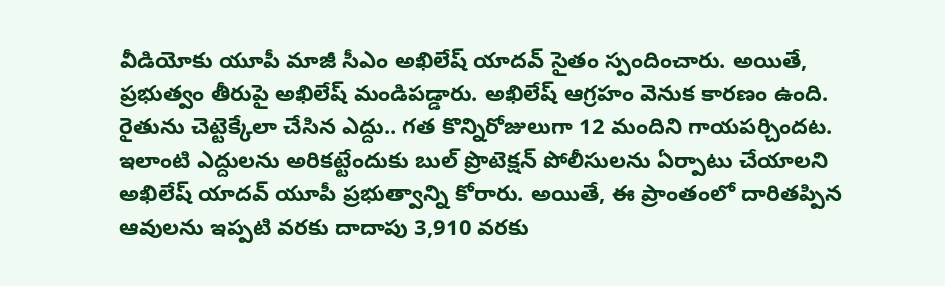వీడియోకు యూపీ మాజీ సీఎం అఖిలేష్ యాదవ్ సైతం స్పందించారు. అయితే, ప్రభుత్వం తీరుపై అఖిలేష్ మండిపడ్డారు. అఖిలేష్ ఆగ్రహం వెనుక కారణం ఉంది. రైతును చెట్టెక్కేలా చేసిన ఎద్దు.. గత కొన్నిరోజులుగా 12 మందిని గాయపర్చిందట.
ఇలాంటి ఎద్దులను అరికట్టేందుకు బుల్ ప్రొటెక్షన్ పోలీసులను ఏర్పాటు చేయాలని అఖిలేష్ యాదవ్ యూపీ ప్రభుత్వాన్ని కోరారు. అయితే, ఈ ప్రాంతంలో దారితప్పిన ఆవులను ఇప్పటి వరకు దాదాపు 3,910 వరకు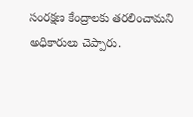సంరక్షణ కేంద్రాలకు తరలించామని అధికారులు చెప్పారు.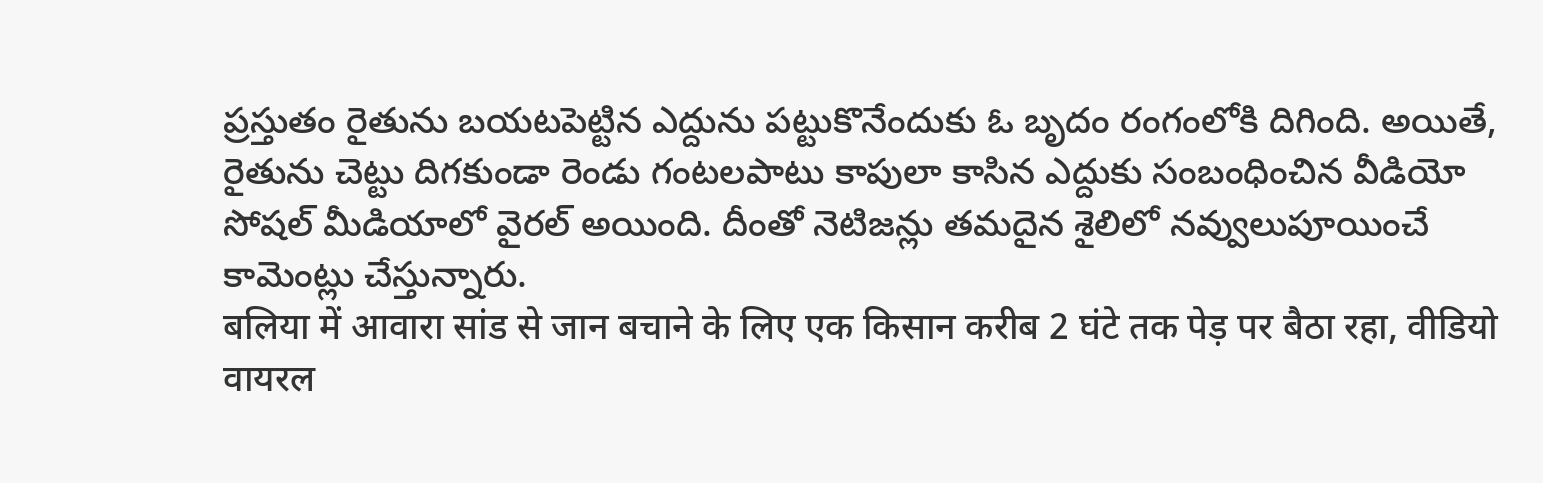ప్రస్తుతం రైతును బయటపెట్టిన ఎద్దును పట్టుకొనేందుకు ఓ బృదం రంగంలోకి దిగింది. అయితే, రైతును చెట్టు దిగకుండా రెండు గంటలపాటు కాపులా కాసిన ఎద్దుకు సంబంధించిన వీడియో సోషల్ మీడియాలో వైరల్ అయింది. దీంతో నెటిజన్లు తమదైన శైలిలో నవ్వులుపూయించే కామెంట్లు చేస్తున్నారు.
बलिया में आवारा सांड से जान बचाने के लिए एक किसान करीब 2 घंटे तक पेड़ पर बैठा रहा, वीडियो वायरल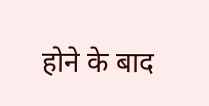होने के बाद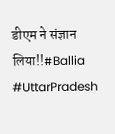डीएम ने संज्ञान लिया!!#Ballia #UttarPradesh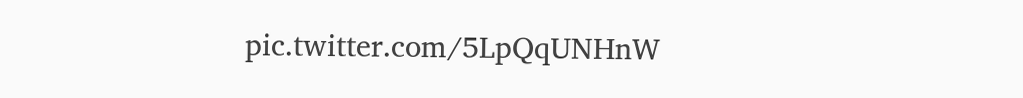pic.twitter.com/5LpQqUNHnW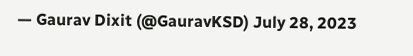— Gaurav Dixit (@GauravKSD) July 28, 2023